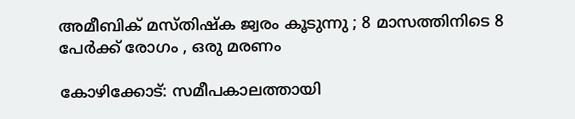അമീബിക്‌ മസ്‌തിഷ്‌ക ജ്വരം കൂടുന്നു ; 8 മാസത്തിനിടെ 8 പേർക്ക്‌ രോഗം , ഒരു മരണം

കോഴിക്കോട്‌: സമീപകാലത്തായി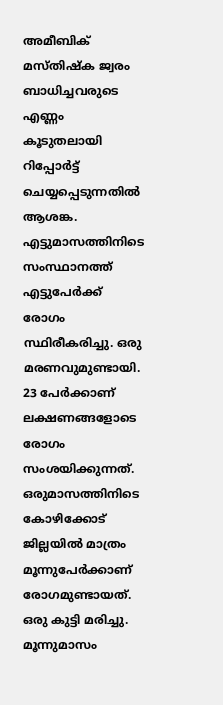അമീബിക്‌ മസ്‌തിഷ്‌ക ജ്വരം ബാധിച്ചവരുടെ എണ്ണം കൂടുതലായി റിപ്പോർട്ട്‌ ചെയ്യപ്പെടുന്നതിൽ ആശങ്ക. എട്ടുമാസത്തിനിടെ സംസ്ഥാനത്ത്‌ എട്ടുപേർക്ക്‌ രോഗം സ്ഥിരീകരിച്ചു. ഒരു മരണവുമുണ്ടായി. 23 പേർക്കാണ്‌ ലക്ഷണങ്ങളോടെ രോഗം സംശയിക്കുന്നത്‌. ഒരുമാസത്തിനിടെ കോഴിക്കോട്‌ ജില്ലയിൽ മാത്രം മൂന്നുപേർക്കാണ്‌ രോഗമുണ്ടായത്‌. ഒരു കുട്ടി മരിച്ചു. മൂന്നുമാസം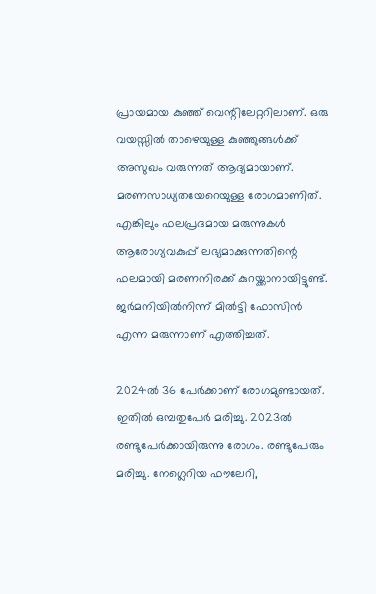പ്രായമായ കുഞ്ഞ്‌ വെന്റിലേറ്ററിലാണ്‌. ഒരു വയസ്സിൽ താഴെയുള്ള കുഞ്ഞുങ്ങൾക്ക്‌ അസുഖം വരുന്നത്‌ ആദ്യമായാണ്‌. മരണസാധ്യതയേറെയുള്ള രോഗമാണിത്‌. എങ്കിലും ഫലപ്രദമായ മരുന്നുകൾ ആരോഗ്യവകുപ്പ്‌ ലഭ്യമാക്കുന്നതിന്റെ ഫലമായി മരണനിരക്ക്‌ കുറയ്ക്കാനായിട്ടുണ്ട്‌. ജർമനിയിൽനിന്ന്‌ മിൽട്ടി ഫോസിൻ എന്ന മരുന്നാണ്‌ എത്തിച്ചത്‌.

2024ൽ 36 പേർക്കാണ്‌ രോഗമുണ്ടായത്‌. ഇതിൽ ഒമ്പതുപേർ മരിച്ചു. 2023ൽ രണ്ടുപേർക്കായിരുന്നു രോഗം. രണ്ടുപേരും മരിച്ചു. നേഗ്ലെറിയ ഫൗലേറി,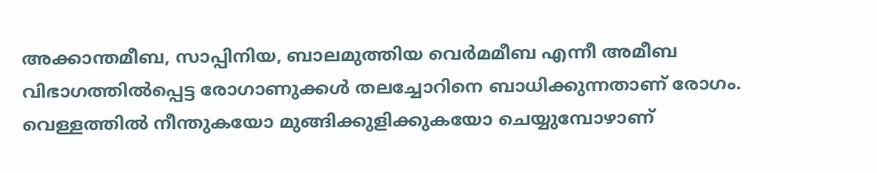അക്കാന്തമീബ, സാപ്പിനിയ, ബാലമുത്തിയ വെർമമീബ എന്നീ അമീബ വിഭാഗത്തിൽപ്പെട്ട രോഗാണുക്കൾ തലച്ചോറിനെ ബാധിക്കുന്നതാണ് രോഗം. വെള്ളത്തിൽ നീന്തുകയോ മുങ്ങിക്കുളിക്കുകയോ ചെയ്യുമ്പോഴാണ്‌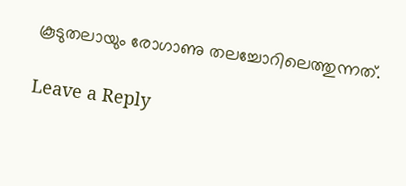കൂടുതലായും രോഗാണു തലച്ചോറിലെത്തുന്നത്‌.

Leave a Reply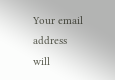Your email address will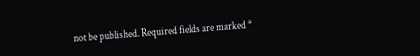not be published. Required fields are marked *